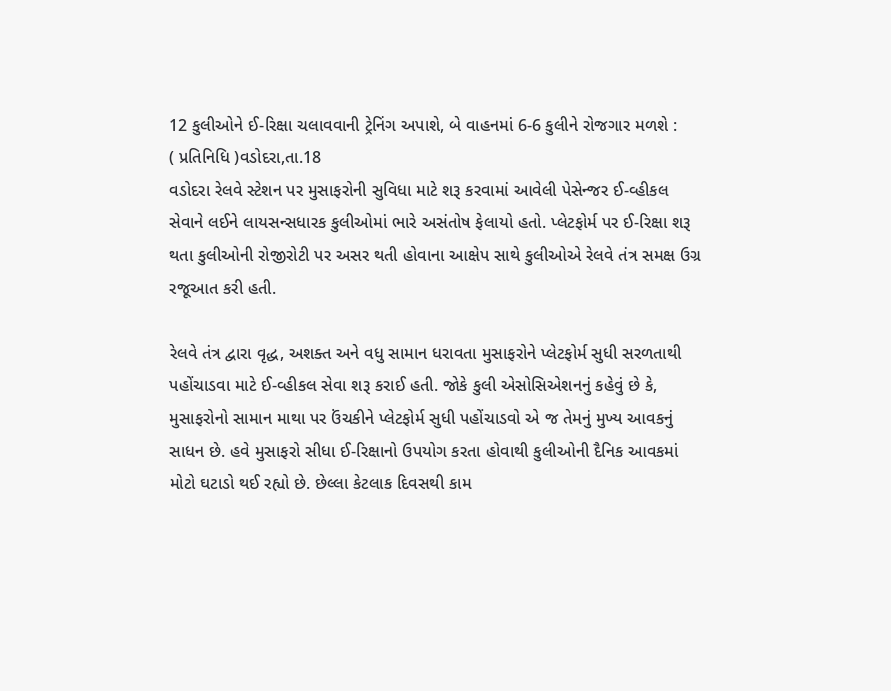12 કુલીઓને ઈ-રિક્ષા ચલાવવાની ટ્રેનિંગ અપાશે, બે વાહનમાં 6-6 કુલીને રોજગાર મળશે :
( પ્રતિનિધિ )વડોદરા,તા.18
વડોદરા રેલવે સ્ટેશન પર મુસાફરોની સુવિધા માટે શરૂ કરવામાં આવેલી પેસેન્જર ઈ-વ્હીકલ સેવાને લઈને લાયસન્સધારક કુલીઓમાં ભારે અસંતોષ ફેલાયો હતો. પ્લેટફોર્મ પર ઈ-રિક્ષા શરૂ થતા કુલીઓની રોજીરોટી પર અસર થતી હોવાના આક્ષેપ સાથે કુલીઓએ રેલવે તંત્ર સમક્ષ ઉગ્ર રજૂઆત કરી હતી.

રેલવે તંત્ર દ્વારા વૃદ્ધ, અશક્ત અને વધુ સામાન ધરાવતા મુસાફરોને પ્લેટફોર્મ સુધી સરળતાથી પહોંચાડવા માટે ઈ-વ્હીકલ સેવા શરૂ કરાઈ હતી. જોકે કુલી એસોસિએશનનું કહેવું છે કે, મુસાફરોનો સામાન માથા પર ઉંચકીને પ્લેટફોર્મ સુધી પહોંચાડવો એ જ તેમનું મુખ્ય આવકનું સાધન છે. હવે મુસાફરો સીધા ઈ-રિક્ષાનો ઉપયોગ કરતા હોવાથી કુલીઓની દૈનિક આવકમાં મોટો ઘટાડો થઈ રહ્યો છે. છેલ્લા કેટલાક દિવસથી કામ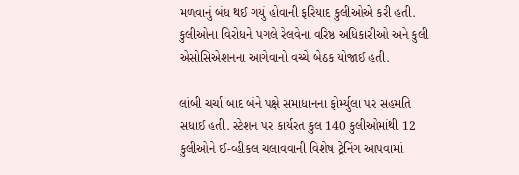મળવાનું બંધ થઈ ગયું હોવાની ફરિયાદ કુલીઓએ કરી હતી. કુલીઓના વિરોધને પગલે રેલવેના વરિષ્ઠ અધિકારીઓ અને કુલી એસોસિએશનના આગેવાનો વચ્ચે બેઠક યોજાઈ હતી.

લાંબી ચર્ચા બાદ બંને પક્ષે સમાધાનના ફોર્મ્યુલા પર સહમતિ સધાઈ હતી. સ્ટેશન પર કાર્યરત કુલ 140 કુલીઓમાંથી 12 કુલીઓને ઈ-વ્હીકલ ચલાવવાની વિશેષ ટ્રેનિંગ આપવામાં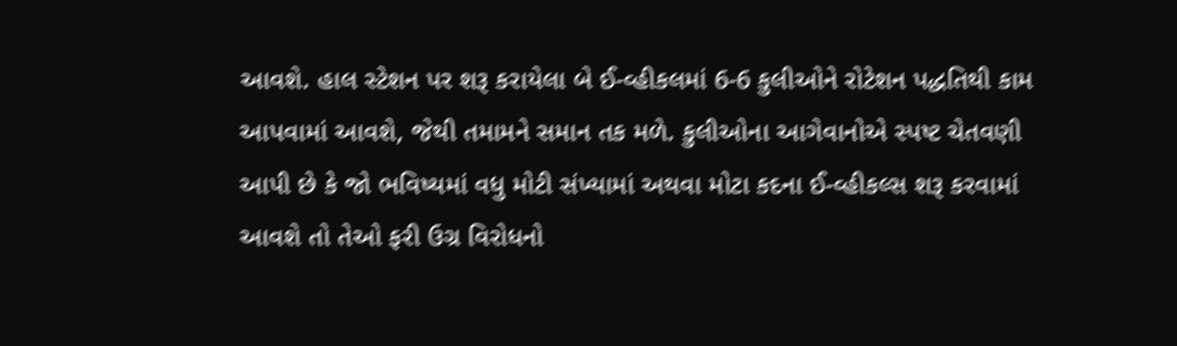આવશે. હાલ સ્ટેશન પર શરૂ કરાયેલા બે ઈ-વ્હીકલમાં 6-6 કુલીઓને રોટેશન પદ્ધતિથી કામ આપવામાં આવશે, જેથી તમામને સમાન તક મળે. કુલીઓના આગેવાનોએ સ્પષ્ટ ચેતવણી આપી છે કે જો ભવિષ્યમાં વધુ મોટી સંખ્યામાં અથવા મોટા કદના ઈ-વ્હીકલ્સ શરૂ કરવામાં આવશે તો તેઓ ફરી ઉગ્ર વિરોધનો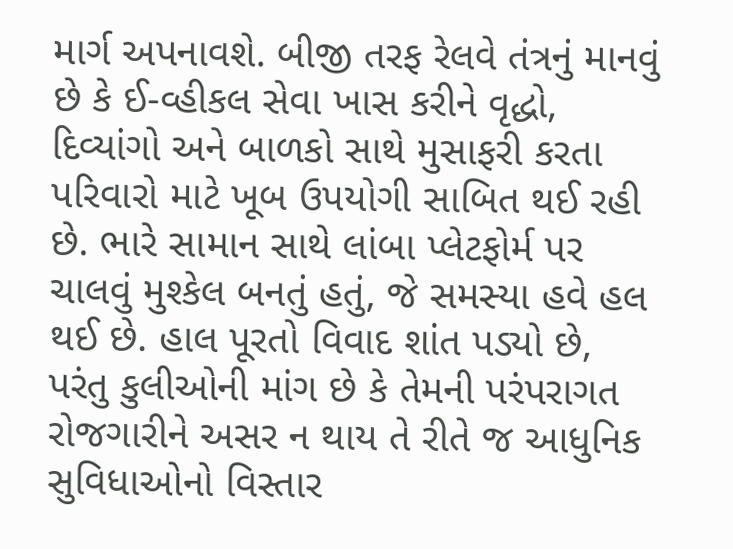માર્ગ અપનાવશે. બીજી તરફ રેલવે તંત્રનું માનવું છે કે ઈ-વ્હીકલ સેવા ખાસ કરીને વૃદ્ધો, દિવ્યાંગો અને બાળકો સાથે મુસાફરી કરતા પરિવારો માટે ખૂબ ઉપયોગી સાબિત થઈ રહી છે. ભારે સામાન સાથે લાંબા પ્લેટફોર્મ પર ચાલવું મુશ્કેલ બનતું હતું, જે સમસ્યા હવે હલ થઈ છે. હાલ પૂરતો વિવાદ શાંત પડ્યો છે, પરંતુ કુલીઓની માંગ છે કે તેમની પરંપરાગત રોજગારીને અસર ન થાય તે રીતે જ આધુનિક સુવિધાઓનો વિસ્તાર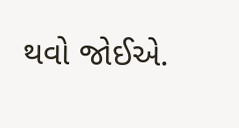થવો જોઈએ.